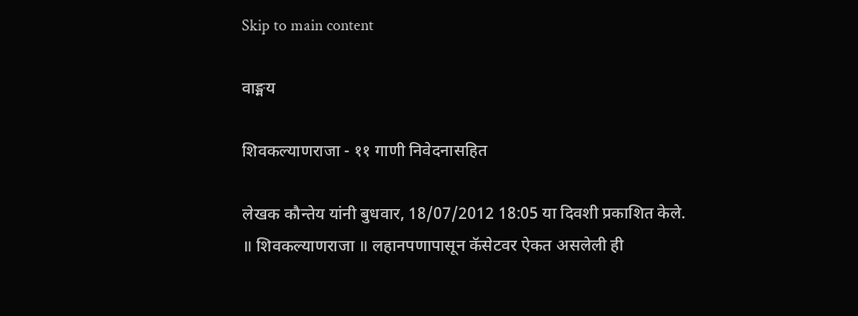Skip to main content

वाङ्मय

शिवकल्याणराजा - ११ गाणी निवेदनासहित

लेखक कौन्तेय यांनी बुधवार, 18/07/2012 18:05 या दिवशी प्रकाशित केले.
॥ शिवकल्याणराजा ॥ लहानपणापासून कॅसेटवर ऐकत असलेली ही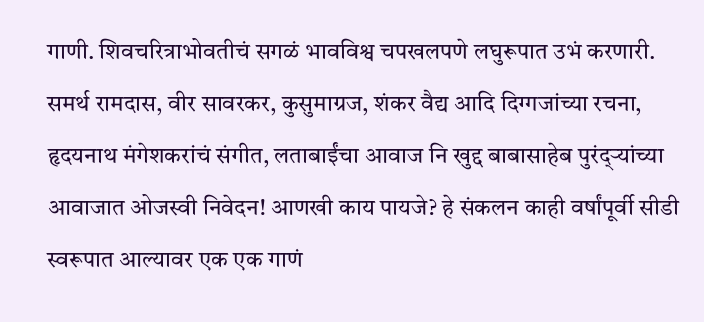गाणी. शिवचरित्राभोवतीचं सगळं भावविश्व चपखलपणे लघुरूपात उभं करणारी. समर्थ रामदास, वीर सावरकर, कुसुमाग्रज, शंकर वैद्य आदि दिग्गजांच्या रचना, हृदयनाथ मंगेशकरांचं संगीत, लताबाईंचा आवाज नि खुद्द बाबासाहेब पुरंद्ऱ्यांच्या आवाजात ओजस्वी निवेदन! आणखी काय पायजे? हे संकलन काही वर्षांपूर्वी सीडी स्वरूपात आल्यावर एक एक गाणं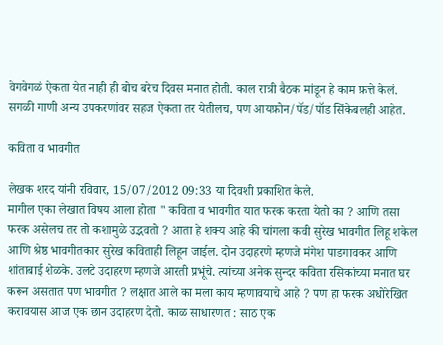वेगवेगळं ऐकता येत नाही ही बोच बरेच दिवस मनात होती. काल रात्री बैठक मांडून हे काम फ़त्ते केलं. सगळी गाणी अन्य उपकरणांवर सहज ऐकता तर येतीलच, पण आयफ़ोन/पॅड/पॉड सिंकेबलही आहेत.

कविता व भावगीत

लेखक शरद यांनी रविवार, 15/07/2012 09:33 या दिवशी प्रकाशित केले.
मागील एका लेखात विषय आला होता " कविता व भावगीत यात फरक करता येतो का ? आणि तसा फरक असेलच तर तो कशामुळे उद्भवतो ? आता हे शक्य आहे की चांगला कवी सुरेख भावगीत लिहू शकेल आणि श्रेष्ठ भावगीतकार सुरेख कविताही लिहून जाईल. दोन उदाहरणे म्हणजे मंगेश पाडगावकर आणि शांताबाई शेळके. उलटे उदाहरण म्हणजे आरती प्रभूंचे. त्यांच्या अनेक सुन्दर कविता रसिकांच्या मनात घर करून असतात पण भावगीत ? लक्षात आले का मला काय म्हणावयाचे आहे ? पण हा फरक अधोरेखित करावयास आज एक छान उदाहरण देतो. काळ साधारणत : साठ एक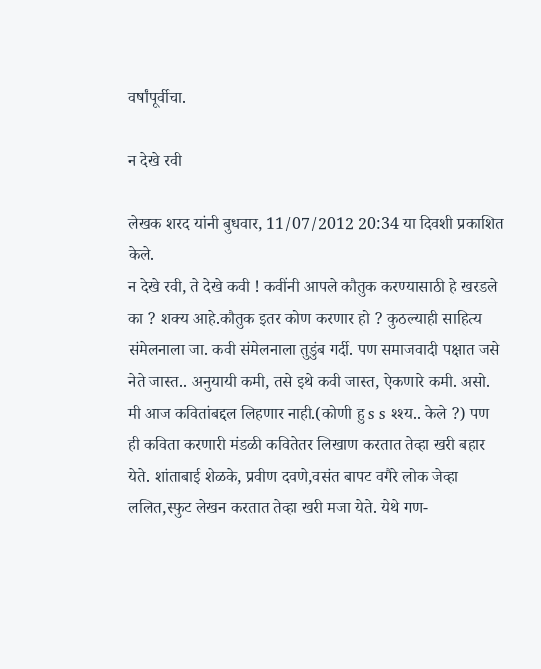वर्षांपूर्वीचा.

न देखे रवी

लेखक शरद यांनी बुधवार, 11/07/2012 20:34 या दिवशी प्रकाशित केले.
न देखे रवी, ते देखे कवी ! कवींनी आपले कौतुक करण्यासाठी हे खरडले का ? शक्य आहे.कौतुक इतर कोण करणार हो ? कुठल्याही साहित्य संमेलनाला जा. कवी संमेलनाला तुडुंब गर्दी. पण समाजवादी पक्षात जसे नेते जास्त.. अनुयायी कमी, तसे इथे कवी जास्त, ऐकणारे कमी. असो. मी आज कवितांबद्दल लिहणार नाही.(कोणी हु s s श्श्य.. केले ?) पण ही कविता करणारी मंडळी कवितेतर लिखाण करतात तेव्हा खरी बहार येते. शांताबाई शेळके, प्रवीण दवणे,वसंत बापट वगैरे लोक जेव्हा ललित,स्फुट लेखन करतात तेव्हा खरी मजा येते. येथे गण-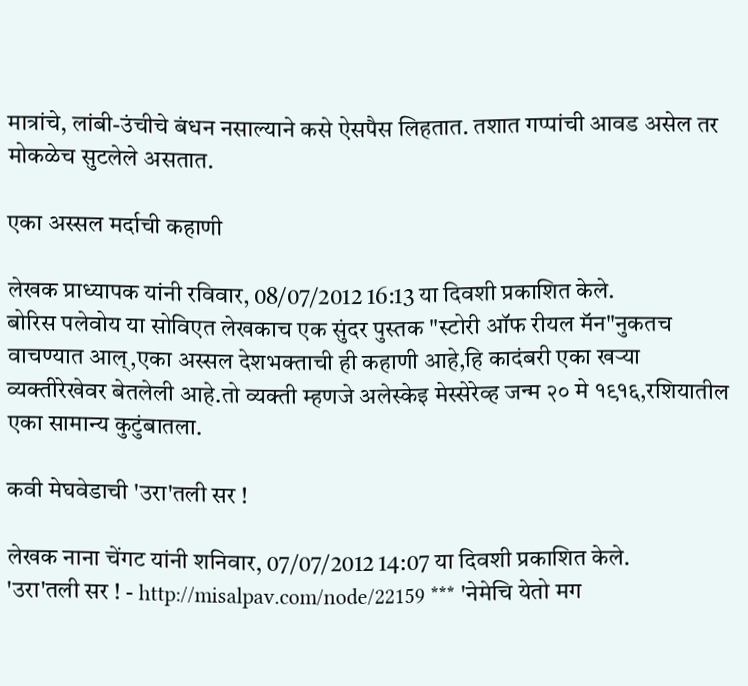मात्रांचे, लांबी-उंचीचे बंधन नसाल्याने कसे ऐसपैस लिहतात. तशात गप्पांची आवड असेल तर मोकळेच सुटलेले असतात.

एका अस्सल मर्दाची कहाणी

लेखक प्राध्यापक यांनी रविवार, 08/07/2012 16:13 या दिवशी प्रकाशित केले.
बोरिस पलेवोय या सोविएत लेखकाच एक सुंदर पुस्तक "स्टोरी ऑफ रीयल मॅन"नुकतच वाचण्यात आल्,एका अस्सल देशभक्ताची ही कहाणी आहे,हि कादंबरी एका खर्‍या व्यक्तीरेखेवर बेतलेली आहे.तो व्यक्ती म्हणजे अलेस्केइ मेस्सेरेव्ह जन्म २० मे १९१६,रशियातील एका सामान्य कुटुंबातला.

कवी मेघवेडाची 'उरा'तली सर !

लेखक नाना चेंगट यांनी शनिवार, 07/07/2012 14:07 या दिवशी प्रकाशित केले.
'उरा'तली सर ! - http://misalpav.com/node/22159 *** 'नेमेचि येतो मग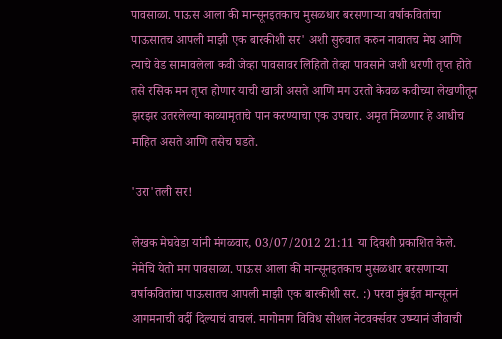पावसाळा. पाऊस आला की मान्सूनइतकाच मुसळधार बरसणार्‍या वर्षाकवितांचा पाऊसातच आपली माझी एक बारकीशी सर' अशी सुरुवात करुन नावातच मेघ आणि त्याचे वेड सामावलेला कवी जेव्हा पावसावर लिहितो तेव्हा पावसाने जशी धरणी तृप्त होते तसे रसिक मन तृप्त होणार याची खात्री असते आणि मग उरतो केवळ कवीच्या लेखणीतून झरझर उतरलेल्या काव्यामृताचे पान करण्याचा एक उपचार. अमृत मिळणार हे आधीच माहित असते आणि तसेच घडते.

'उरा'तली सर!

लेखक मेघवेडा यांनी मंगळवार, 03/07/2012 21:11 या दिवशी प्रकाशित केले.
नेमेचि येतो मग पावसाळा. पाऊस आला की मान्सूनइतकाच मुसळधार बरसणार्‍या वर्षाकवितांचा पाऊसातच आपली माझी एक बारकीशी सर. :) परवा मुंबईत मान्सूननं आगमनाची वर्दी दिल्याचं वाचलं. मागोमाग विविध सोशल नेटवर्क्सवर उष्म्यानं जीवाची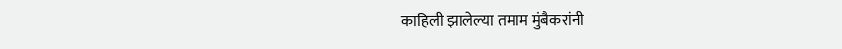काहिली झालेल्या तमाम मुंबैकरांनी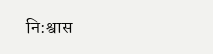नि:श्वास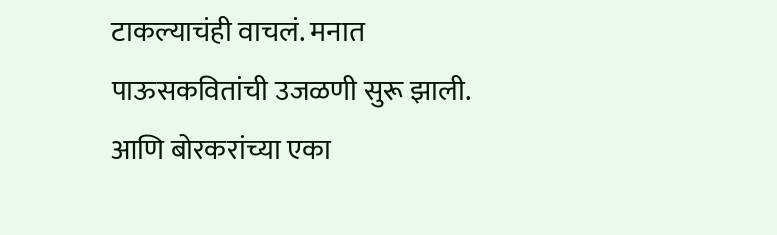टाकल्याचंही वाचलं. मनात पाऊसकवितांची उजळणी सुरू झाली. आणि बोरकरांच्या एका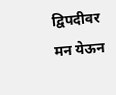द्विपदीवर मन येऊन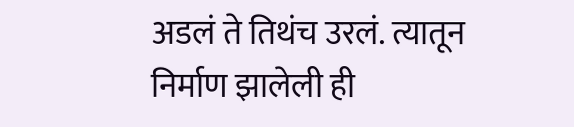अडलं ते तिथंच उरलं. त्यातून निर्माण झालेली ही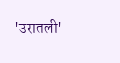'उरातली'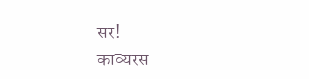सर!
काव्यरस